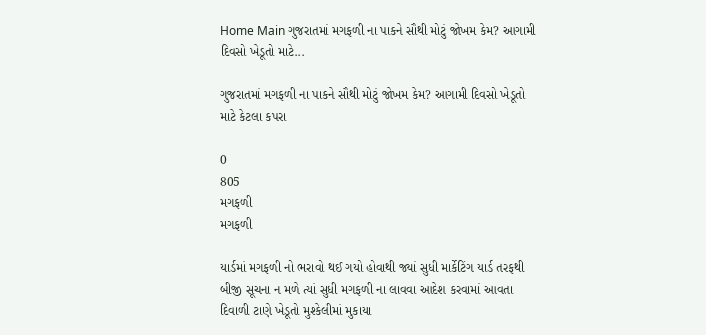Home Main ગુજરાતમાં મગફળી ના પાકને સૌથી મોટું જોખમ કેમ? આગામી દિવસો ખેડૂતો માટે...

ગુજરાતમાં મગફળી ના પાકને સૌથી મોટું જોખમ કેમ? આગામી દિવસો ખેડૂતો માટે કેટલા કપરા

0
805
મગફળી
મગફળી

યાર્ડમાં મગફળી નો ભરાવો થઈ ગયો હોવાથી જ્યાં સુધી માર્કેટિંગ યાર્ડ તરફથી બીજી સૂચના ન મળે ત્યાં સુધી મગફળી ના લાવવા આદેશ કરવામાં આવતા દિવાળી ટાણે ખેડૂતો મુશ્કેલીમાં મુકાયા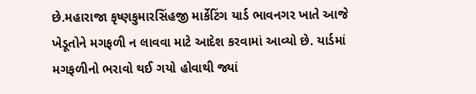છે.મહારાજા કૃષ્ણકુમારસિંહજી માર્કેટિંગ યાર્ડ ભાવનગર ખાતે આજે ખેડૂતોને મગફળી ન લાવવા માટે આદેશ કરવામાં આવ્યો છે. યાર્ડમાં મગફળીનો ભરાવો થઈ ગયો હોવાથી જ્યાં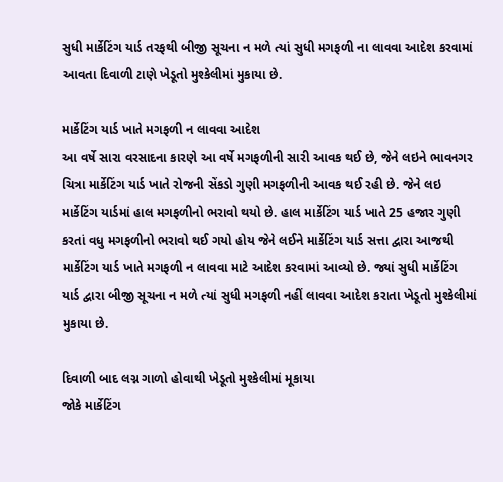સુધી માર્કેટિંગ યાર્ડ તરફથી બીજી સૂચના ન મળે ત્યાં સુધી મગફળી ના લાવવા આદેશ કરવામાં આવતા દિવાળી ટાણે ખેડૂતો મુશ્કેલીમાં મુકાયા છે.

માર્કેટિંગ યાર્ડ ખાતે મગફળી ન લાવવા આદેશ
આ વર્ષે સારા વરસાદના કારણે આ વર્ષે મગફળીની સારી આવક થઈ છે, જેને લઇને ભાવનગર ચિત્રા માર્કેટિંગ યાર્ડ ખાતે રોજની સેંકડો ગુણી મગફળીની આવક થઈ રહી છે. જેને લઇ માર્કેટિંગ યાર્ડમાં હાલ મગફળીનો ભરાવો થયો છે. હાલ માર્કેટિંગ યાર્ડ ખાતે 25 હજાર ગુણી કરતાં વધુ મગફળીનો ભરાવો થઈ ગયો હોય જેને લઈને માર્કેટિંગ યાર્ડ સત્તા દ્વારા આજથી માર્કેટિંગ યાર્ડ ખાતે મગફળી ન લાવવા માટે આદેશ કરવામાં આવ્યો છે. જ્યાં સુધી માર્કેટિંગ યાર્ડ દ્વારા બીજી સૂચના ન મળે ત્યાં સુધી મગફળી નહીં લાવવા આદેશ કરાતા ખેડૂતો મુશ્કેલીમાં મુકાયા છે.

દિવાળી બાદ લગ્ન ગાળો હોવાથી ખેડૂતો મુશ્કેલીમાં મૂકાયા
જોકે માર્કેટિંગ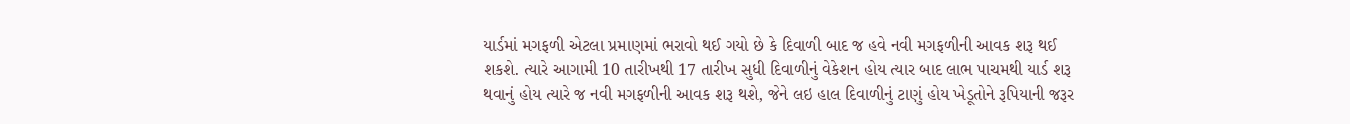યાર્ડમાં મગફળી એટલા પ્રમાણમાં ભરાવો થઈ ગયો છે કે દિવાળી બાદ જ હવે નવી મગફળીની આવક શરૂ થઈ શકશે. ત્યારે આગામી 10 તારીખથી 17 તારીખ સુધી દિવાળીનું વેકેશન હોય ત્યાર બાદ લાભ પાચમથી યાર્ડ શરૂ થવાનું હોય ત્યારે જ નવી મગફળીની આવક શરૂ થશે, જેને લઇ હાલ દિવાળીનું ટાણું હોય ખેડૂતોને રૂપિયાની જરૂર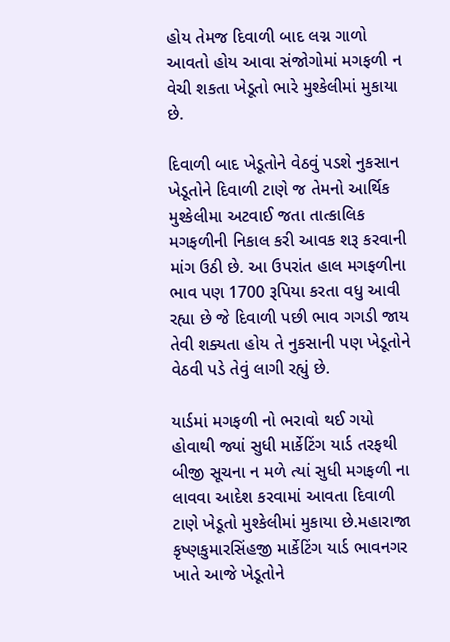હોય તેમજ દિવાળી બાદ લગ્ન ગાળો આવતો હોય આવા સંજોગોમાં મગફળી ન વેચી શકતા ખેડૂતો ભારે મુશ્કેલીમાં મુકાયા છે.

દિવાળી બાદ ખેડૂતોને વેઠવું પડશે નુકસાન
ખેડૂતોને દિવાળી ટાણે જ તેમનો આર્થિક મુશ્કેલીમા અટવાઈ જતા તાત્કાલિક મગફળીની નિકાલ કરી આવક શરૂ કરવાની માંગ ઉઠી છે. આ ઉપરાંત હાલ મગફળીના ભાવ પણ 1700 રૂપિયા કરતા વધુ આવી રહ્યા છે જે દિવાળી પછી ભાવ ગગડી જાય તેવી શક્યતા હોય તે નુકસાની પણ ખેડૂતોને વેઠવી પડે તેવું લાગી રહ્યું છે.

યાર્ડમાં મગફળી નો ભરાવો થઈ ગયો હોવાથી જ્યાં સુધી માર્કેટિંગ યાર્ડ તરફથી બીજી સૂચના ન મળે ત્યાં સુધી મગફળી ના લાવવા આદેશ કરવામાં આવતા દિવાળી ટાણે ખેડૂતો મુશ્કેલીમાં મુકાયા છે.મહારાજા કૃષ્ણકુમારસિંહજી માર્કેટિંગ યાર્ડ ભાવનગર ખાતે આજે ખેડૂતોને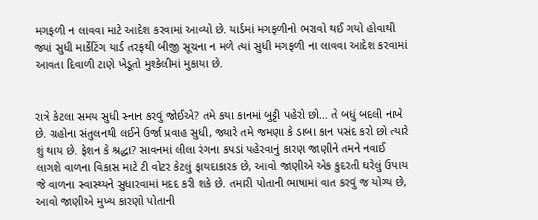મગફળી ન લાવવા માટે આદેશ કરવામાં આવ્યો છે. યાર્ડમાં મગફળીનો ભરાવો થઈ ગયો હોવાથી જ્યાં સુધી માર્કેટિંગ યાર્ડ તરફથી બીજી સૂચના ન મળે ત્યાં સુધી મગફળી ના લાવવા આદેશ કરવામાં આવતા દિવાળી ટાણે ખેડૂતો મુશ્કેલીમાં મુકાયા છે.


રાત્રે કેટલા સમય સુધી સ્નાન કરવું જોઈએ? તમે કયા કાનમાં બુટ્ટી પહેરો છો… તે બધું બદલી નાખે છે. ગ્રહોના સંતુલનથી લઈને ઉર્જા પ્રવાહ સુધી, જ્યારે તમે જમણા કે ડાબા કાન પસંદ કરો છો ત્યારે શું થાય છે. ફેશન કે શ્રદ્ધા? સાવનમાં લીલા રંગના કપડાં પહેરવાનું કારણ જાણીને તમને નવાઈ લાગશે વાળના વિકાસ માટે ટી વોટર કેટલું ફાયદાકારક છે, આવો જાણીએ એક કુદરતી ઘરેલું ઉપાય જે વાળના સ્વાસ્થ્યને સુધારવામાં મદદ કરી શકે છે. તમારી પોતાની ભાષામાં વાત કરવું જ યોગ્ય છે, આવો જાણીએ મુખ્ય કારણો પોતાની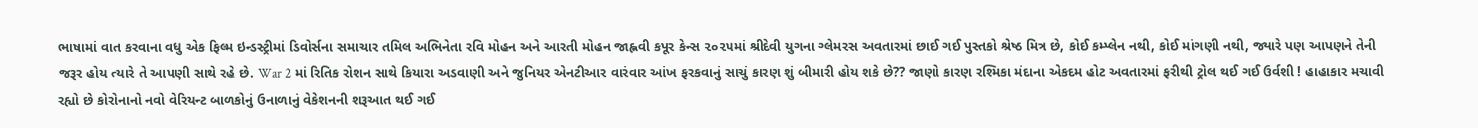ભાષામાં વાત કરવાના વધુ એક ફિલ્મ ઇન્ડસ્ટ્રીમાં ડિવોર્સના સમાચાર તમિલ અભિનેતા રવિ મોહન અને આરતી મોહન જાહ્નવી કપૂર કેન્સ ૨૦૨૫માં શ્રીદેવી યુગના ગ્લેમરસ અવતારમાં છાઈ ગઈ પુસ્તકો શ્રેષ્ઠ મિત્ર છે, કોઈ કમ્પ્લેન નથી, કોઈ માંગણી નથી, જ્યારે પણ આપણને તેની જરૂર હોય ત્યારે તે આપણી સાથે રહે છે. War 2 માં રિતિક રોશન સાથે કિયારા અડવાણી અને જુનિયર એનટીઆર વારંવાર આંખ ફરકવાનું સાચું કારણ શું બીમારી હોય શકે છે?? જાણો કારણ રશ્મિકા મંદાના એકદમ હોટ અવતારમાં ફરીથી ટ્રોલ થઈ ગઈ ઉર્વશી ! હાહાકાર મચાવી રહ્યો છે કોરોનાનો નવો વેરિયન્ટ બાળકોનું ઉનાળાનું વેકેશનની શરૂઆત થઈ ગઈ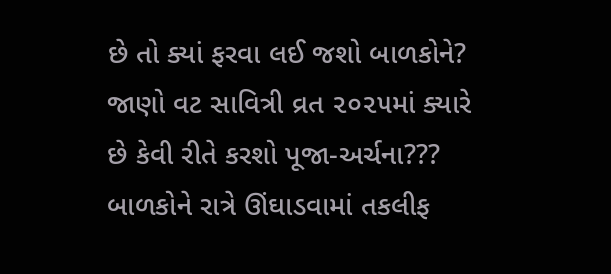છે તો ક્યાં ફરવા લઈ જશો બાળકોને? જાણો વટ સાવિત્રી વ્રત ૨૦૨૫માં ક્યારે છે કેવી રીતે કરશો પૂજા-અર્ચના??? બાળકોને રાત્રે ઊંઘાડવામાં તકલીફ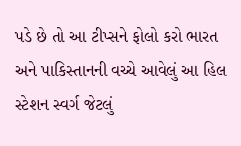પડે છે તો આ ટીપ્સને ફોલો કરો ભારત અને પાકિસ્તાનની વચ્ચે આવેલું આ હિલ સ્ટેશન સ્વર્ગ જેટલું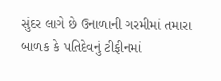સુંદર લાગે છે ઉનાળાની ગરમીમાં તમારા બાળક કે પતિદેવનું ટીફીનમાં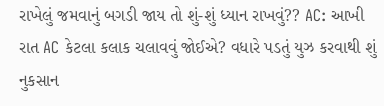રાખેલું જમવાનું બગડી જાય તો શું-શું ધ્યાન રાખવું?? AC: આખી રાત AC કેટલા કલાક ચલાવવું જોઈએ? વધારે પડતું યુઝ કરવાથી શું નુકસાન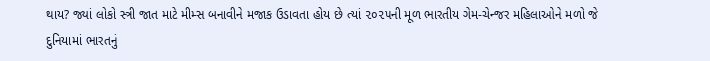થાય? જ્યાં લોકો સ્ત્રી જાત માટે મીમ્સ બનાવીને મજાક ઉડાવતા હોય છે ત્યાં ૨૦૨૫ની મૂળ ભારતીય ગેમ-ચેન્જર મહિલાઓને મળો જે દુનિયામાં ભારતનું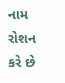નામ રોશન કરે છે